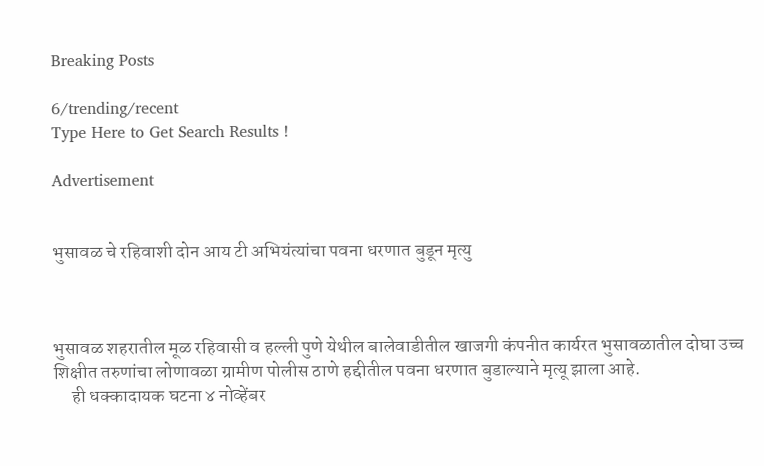Breaking Posts

6/trending/recent
Type Here to Get Search Results !

Advertisement


भुसावळ चे रहिवाशी दोन आय टी अभियंत्यांचा पवना धरणात बुडून मृत्यु



भुसावळ शहरातील मूळ रहिवासी व हल्ली पुणे येथील बालेवाडीतील खाजगी कंपनीत कार्यरत भुसावळातील दोघा उच्च शिक्षीत तरुणांचा लोणावळा ग्रामीण पोलीस ठाणे हद्दीतील पवना धरणात बुडाल्याने मृत्यू झाला आहे.
     ही धक्कादायक घटना ४ नोव्हेंबर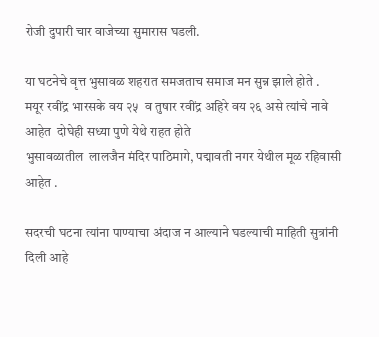रोजी दुपारी चार वाजेच्या सुमारास घडली.

या घटनेचे वृत्त भुसावळ शहरात समजताच समाज मन सुन्न झाले होते .
मयूर रवींद्र भारसके वय २५  व तुषार रवींद्र अहिरे वय २६ असे त्यांचे नावे आहेत  दोघेही सध्या पुणे येथे राहत होते
भुसावळातील  लालजैन मंदिर पाठिमागे, पद्मावती नगर येथील मूळ रहिवासी आहेत .

सदरची घटना त्यांना पाण्याचा अंदाज न आल्याने घडल्याची माहिती सुत्रांनी दिली आहे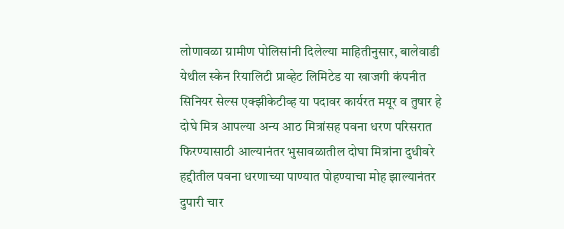लोणावळा ग्रामीण पोलिसांनी दिलेल्या माहितीनुसार, बालेवाडी येथील स्केन रियालिटी प्राव्हेट लिमिटेड या खाजगी कंपनीत सिनियर सेल्स एक्झीकेटीव्ह या पदावर कार्यरत मयूर व तुषार हे दोघे मित्र आपल्या अन्य आठ मित्रांसह पवना धरण परिसरात फिरण्यासाठी आल्यानंतर भुसावळातील दोघा मित्रांना दुधीवरे हद्दीतील पवना धरणाच्या पाण्यात पोहण्याचा मोह झाल्यानंतर दुपारी चार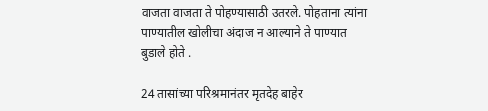वाजता वाजता ते पोहण्यासाठी उतरले. पोहताना त्यांना पाण्यातील खोलीचा अंदाज न आल्याने ते पाण्यात बुडाले होते .

24 तासांच्या परिश्रमानंतर मृतदेह बाहेर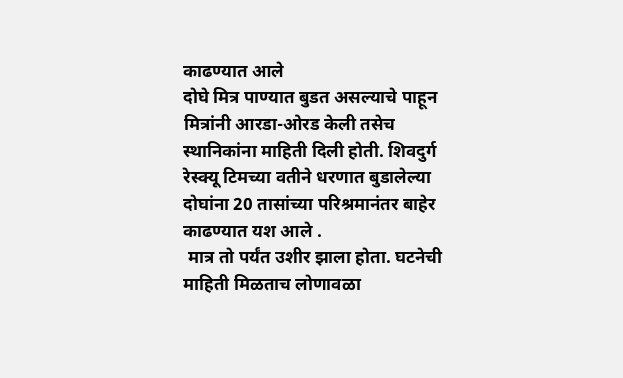काढण्यात आले
दोघे मित्र पाण्यात बुडत असल्याचे पाहून मित्रांनी आरडा-ओरड केली तसेच स्थानिकांना माहिती दिली होती. शिवदुर्ग रेस्क्यू टिमच्या वतीने धरणात बुडालेल्या दोघांना 20 तासांच्या परिश्रमानंतर बाहेर काढण्यात यश आले .
 मात्र तो पर्यंत उशीर झाला होता. घटनेची माहिती मिळताच लोणावळा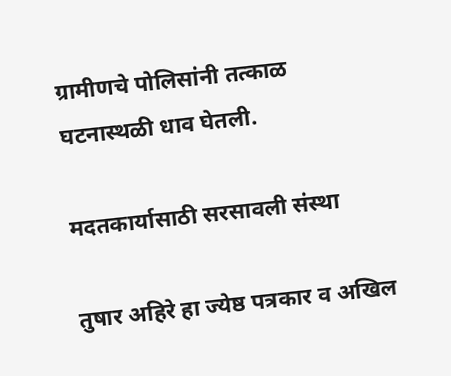ग्रामीणचे पोलिसांनी तत्काळ घटनास्थळी धाव घेतली.

मदतकार्यासाठी सरसावली संस्था

तुषार अहिरे हा ज्येष्ठ पत्रकार व अखिल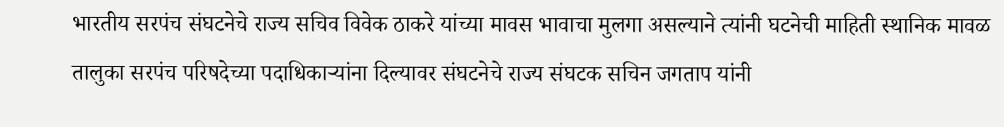भारतीय सरपंच संघटनेचे राज्य सचिव विवेक ठाकरे यांच्या मावस भावाचा मुलगा असल्याने त्यांनी घटनेची माहिती स्थानिक मावळ तालुका सरपंच परिषदेच्या पदाधिकार्‍यांना दिल्यावर संघटनेचे राज्य संघटक सचिन जगताप यांनी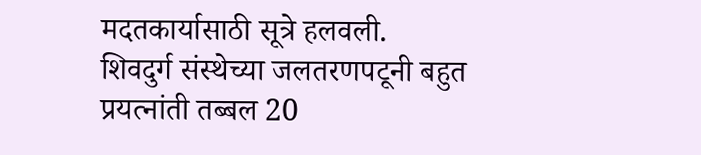मदतकार्यासाठी सूत्रे हलवली.
शिवदुर्ग संस्थेच्या जलतरणपटूनी बहुत प्रयत्नांती तब्बल 20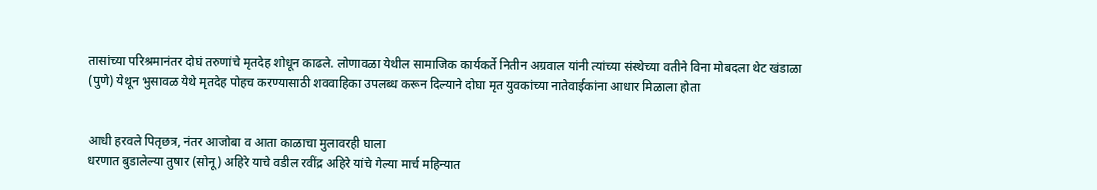तासांच्या परिश्रमानंतर दोघं तरुणांचे मृतदेह शोधून काढले. लोणावळा येथील सामाजिक कार्यकर्ते नितीन अग्रवाल यांनी त्यांच्या संस्थेच्या वतीने विना मोबदला थेट खंडाळा (पुणे) येथून भुसावळ येथे मृतदेह पोहच करण्यासाठी शववाहिका उपलब्ध करून दिल्याने दोघा मृत युवकांच्या नातेवाईकांना आधार मिळाला होता


आधी हरवले पितृछत्र, नंतर आजोबा व आता काळाचा मुलावरही घाला
धरणात बुडालेल्या तुषार (सोनू) अहिरे याचे वडील रवींद्र अहिरे यांचे गेल्या मार्च महिन्यात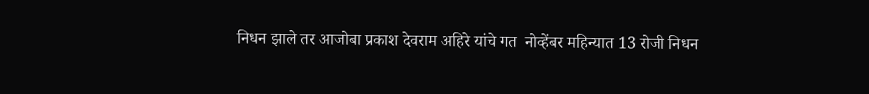निधन झाले तर आजोबा प्रकाश देवराम अहिरे यांचे गत  नोव्हेंबर महिन्यात 13 रोजी निधन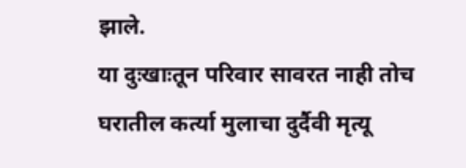झाले.
या दुःखाःतून परिवार सावरत नाही तोच घरातील कर्त्या मुलाचा दुर्दैवी मृत्यू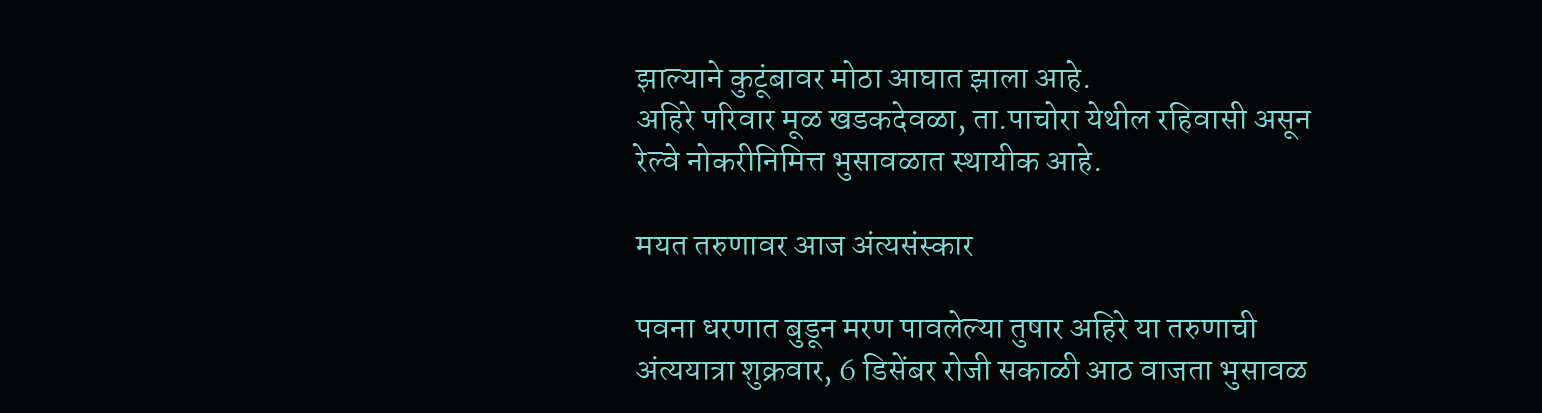झाल्याने कुटूंबावर मोठा आघात झाला आहे.
अहिरे परिवार मूळ खडकदेवळा, ता.पाचोरा येथील रहिवासी असून रेल्वे नोकरीनिमित्त भुसावळात स्थायीक आहे.

मयत तरुणावर आज अंत्यसंस्कार

पवना धरणात बुडून मरण पावलेल्या तुषार अहिरे या तरुणाची अंत्ययात्रा शुक्रवार, 6 डिसेंबर रोजी सकाळी आठ वाजता भुसावळ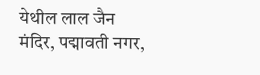येथील लाल जैन मंदिर, पद्मावती नगर,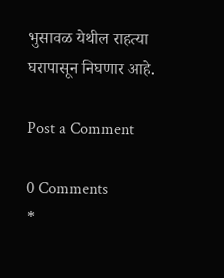भुसावळ येथील राहत्या घरापासून निघणार आहे.

Post a Comment

0 Comments
*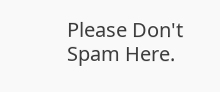Please Don't Spam Here.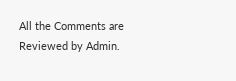All the Comments are Reviewed by Admin.